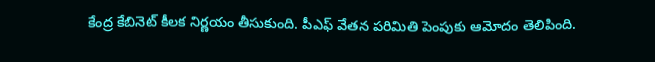కేంద్ర కేబినెట్ కీలక నిర్ణయం తీసుకుంది. పీఎఫ్ వేతన పరిమితి పెంపుకు ఆమోదం తెలిపింది.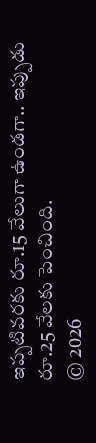ఇప్పటివరకు రూ.15 వేలుగా ఉండగా.. ఇప్పుడు రూ.25 వేలకు పెంచింది.
© 2026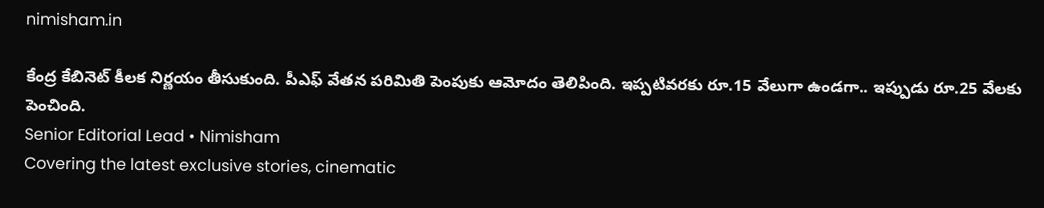nimisham.in

కేంద్ర కేబినెట్ కీలక నిర్ణయం తీసుకుంది. పీఎఫ్ వేతన పరిమితి పెంపుకు ఆమోదం తెలిపింది. ఇప్పటివరకు రూ.15 వేలుగా ఉండగా.. ఇప్పుడు రూ.25 వేలకు పెంచింది.
Senior Editorial Lead • Nimisham
Covering the latest exclusive stories, cinematic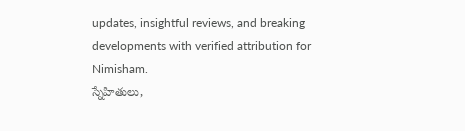updates, insightful reviews, and breaking developments with verified attribution for Nimisham.
స్నేహితులు,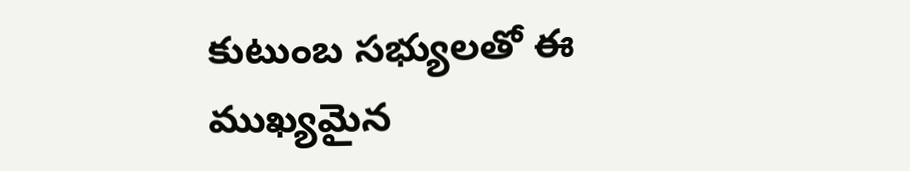కుటుంబ సభ్యులతో ఈ ముఖ్యమైన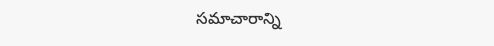సమాచారాన్ని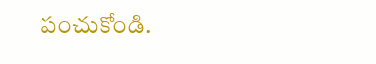పంచుకోండి.